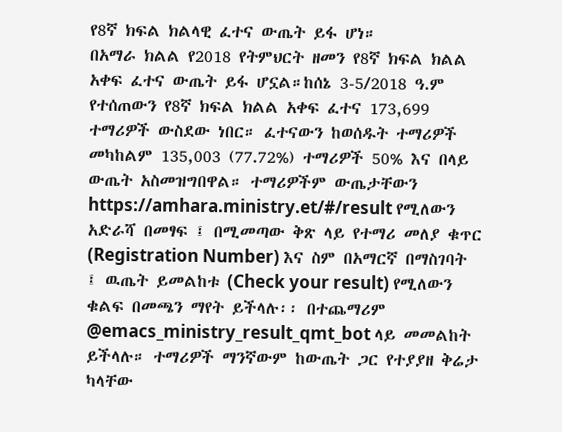የ8ኛ ክፍል ክልላዊ ፈተና ውጤት ይፋ ሆነ።
በአማራ ክልል የ2018 የትምህርት ዘመን የ8ኛ ክፍል ክልል አቀፍ ፈተና ውጤት ይፋ ሆኗል።ከሰኔ 3-5/2018 ዓ.ም የተሰጠውን የ8ኛ ክፍል ክልል አቀፍ ፈተና 173,699 ተማሪዎች ውስደው ነበር። ፈተናውን ከወሰዱት ተማሪዎች መካከልም 135,003 (77.72%) ተማሪዎች 50% እና በላይ ውጤት አስመዝግበዋል። ተማሪዎችም ውጤታቸውን https://amhara.ministry.et/#/result የሚለውን አድራሻ በመፃፍ ፤ በሚመጣው ቅጽ ላይ የተማሪ መለያ ቁጥር (Registration Number) እና ስም በአማርኛ በማስገባት ፤ ዉጤት ይመልከቱ (Check your result) የሚለውን ቁልፍ በመጫን ማየት ይችላሉ፡፡ በተጨማሪም @emacs_ministry_result_qmt_bot ላይ መመልከት ይችላሉ። ተማሪዎች ማንኛውም ከውጤት ጋር የተያያዘ ቅሬታ ካላቸው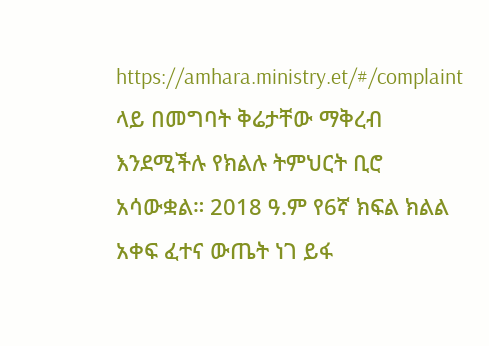https://amhara.ministry.et/#/complaint ላይ በመግባት ቅሬታቸው ማቅረብ እንደሚችሉ የክልሉ ትምህርት ቢሮ አሳውቋል። 2018 ዓ.ም የ6ኛ ክፍል ክልል አቀፍ ፈተና ውጤት ነገ ይፋ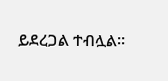ይደረጋል ተብሏል።